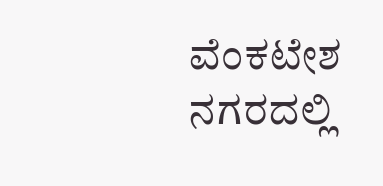ವೆಂಕಟೇಶ ನಗರದಲ್ಲಿ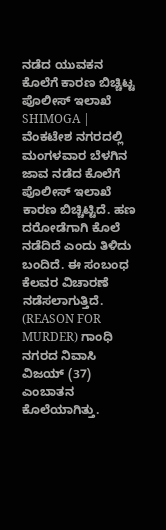ನಡೆದ ಯುವಕನ ಕೊಲೆಗೆ ಕಾರಣ ಬಿಚ್ಚಿಟ್ಟ ಪೊಲೀಸ್ ಇಲಾಖೆ
SHIMOGA | ವೆಂಕಟೇಶ ನಗರದಲ್ಲಿ ಮಂಗಳವಾರ ಬೆಳಗಿನ ಜಾವ ನಡೆದ ಕೊಲೆಗೆ ಪೊಲೀಸ್ ಇಲಾಖೆ ಕಾರಣ ಬಿಚ್ಚಿಟ್ಟಿದೆ. ಹಣ ದರೋಡೆಗಾಗಿ ಕೊಲೆ ನಡೆದಿದೆ ಎಂದು ತಿಳಿದು ಬಂದಿದೆ. ಈ ಸಂಬಂಧ ಕೆಲವರ ವಿಚಾರಣೆ ನಡೆಸಲಾಗುತ್ತಿದೆ. (REASON FOR MURDER) ಗಾಂಧಿ ನಗರದ ನಿವಾಸಿ ವಿಜಯ್ (37) ಎಂಬಾತನ ಕೊಲೆಯಾಗಿತ್ತು.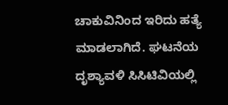ಚಾಕುವಿನಿಂದ ಇರಿದು ಹತ್ಯೆ ಮಾಡಲಾಗಿದೆ. ಘಟನೆಯ ದೃಶ್ಯಾವಳಿ ಸಿಸಿಟಿವಿಯಲ್ಲಿ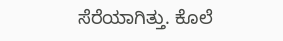ಸೆರೆಯಾಗಿತ್ತು. ಕೊಲೆ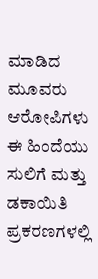ಮಾಡಿದ ಮೂವರು ಆರೋಪಿಗಳು ಈ ಹಿಂದೆಯು ಸುಲಿಗೆ ಮತ್ತು ಡಕಾಯಿತಿ ಪ್ರಕರಣಗಳಲ್ಲಿ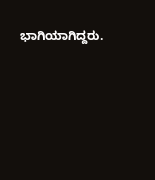ಭಾಗಿಯಾಗಿದ್ದರು.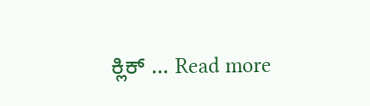ಕ್ಲಿಕ್ … Read more